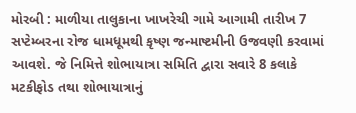મોરબી : માળીયા તાલુકાના ખાખરેચી ગામે આગામી તારીખ 7 સપ્ટેમ્બરના રોજ ધામધૂમથી કૃષ્ણ જન્માષ્ટમીની ઉજવણી કરવામાં આવશે. જે નિમિત્તે શોભાયાત્રા સમિતિ દ્વારા સવારે 8 કલાકે મટકીફોડ તથા શોભાયાત્રાનું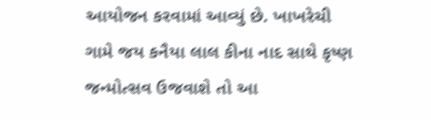આયોજન કરવામાં આવ્યું છે. ખાખરેચી ગામે જય કનૈયા લાલ કીના નાદ સાથે કૃષ્ણ જન્મોત્સવ ઉજવાશે તો આ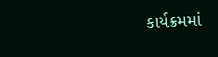કાર્યક્રમમાં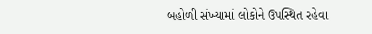બહોળી સંખ્યામાં લોકોને ઉપસ્થિત રહેવા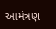આમંત્રણ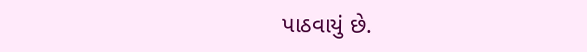પાઠવાયું છે.